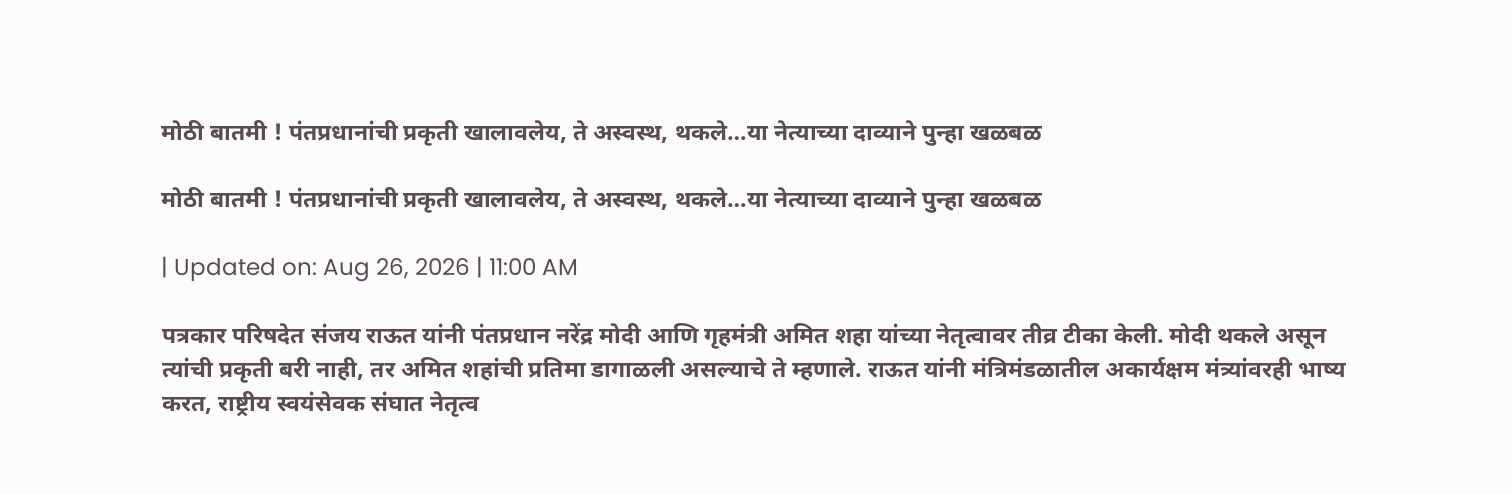मोठी बातमी ! पंतप्रधानांची प्रकृती खालावलेय, ते अस्वस्थ, थकले…या नेत्याच्या दाव्याने पुन्हा खळबळ

मोठी बातमी ! पंतप्रधानांची प्रकृती खालावलेय, ते अस्वस्थ, थकले…या नेत्याच्या दाव्याने पुन्हा खळबळ

| Updated on: Aug 26, 2026 | 11:00 AM

पत्रकार परिषदेत संजय राऊत यांनी पंतप्रधान नरेंद्र मोदी आणि गृहमंत्री अमित शहा यांच्या नेतृत्वावर तीव्र टीका केली. मोदी थकले असून त्यांची प्रकृती बरी नाही, तर अमित शहांची प्रतिमा डागाळली असल्याचे ते म्हणाले. राऊत यांनी मंत्रिमंडळातील अकार्यक्षम मंत्र्यांवरही भाष्य करत, राष्ट्रीय स्वयंसेवक संघात नेतृत्व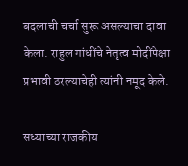बदलाची चर्चा सुरू असल्याचा दावा केला. राहुल गांधींचे नेतृत्व मोदींपेक्षा प्रभावी ठरल्याचेही त्यांनी नमूद केले.

सध्याच्या राजकीय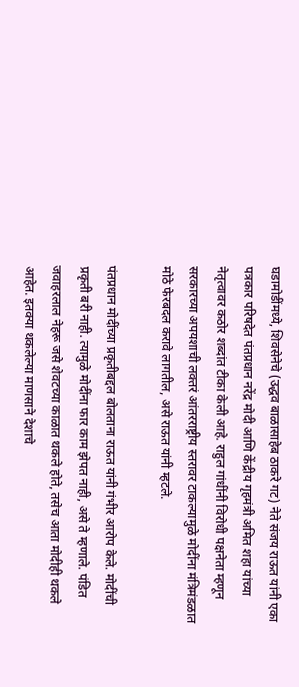घडामोडींमध्ये, शिवसेनेचे (उद्धव बाळासाहेब ठाकरे गट) नेते संजय राऊत यांनी एका पत्रकार परिषदेत पंतप्रधान नरेंद्र मोदी आणि केंद्रीय गृहमंत्री अमित शहा यांच्या नेतृत्वावर कठोर शब्दांत टीका केली आहे. राहुल गांधींनी विरोधी पक्षनेता म्हणून सरकारच्या अपयशाची लक्तरं आंतरराष्ट्रीय स्तरावर टाकल्यामुळे मोदींना मंत्रिमंडळात मोठे फेरबदल करावे लागतील, असे राऊत यांनी म्हटले.

पंतप्रधान मोदींच्या प्रकृतीबद्दल बोलताना राऊत यांनी गंभीर आरोप केले. मोदींची प्रकृती बरी नाही. त्यामुळे मोदींना फार काम झेपत नाही, असे ते म्हणाले. पंडित जवाहरलाल नेहरू जसे शेवटच्या काळात थकले होते, तसेच आता मोदीही थकले आहेत. इतक्या थकलेल्या माणसाने देशाचे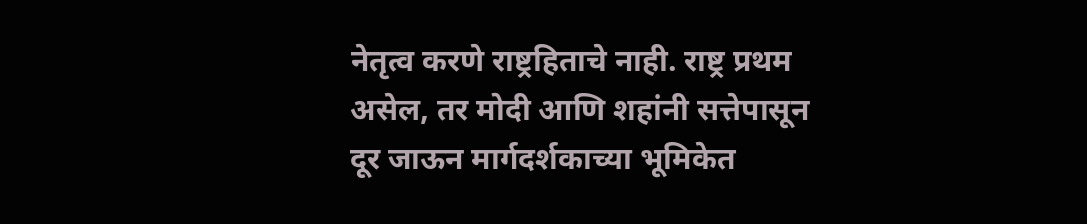नेतृत्व करणे राष्ट्रहिताचे नाही. राष्ट्र प्रथम असेल, तर मोदी आणि शहांनी सत्तेपासून दूर जाऊन मार्गदर्शकाच्या भूमिकेत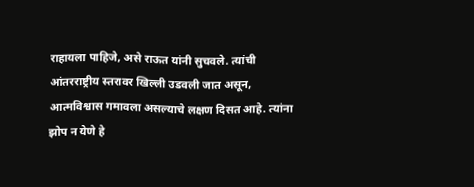राहायला पाहिजे, असे राऊत यांनी सुचवले. त्यांची आंतरराष्ट्रीय स्तरावर खिल्ली उडवली जात असून, आत्मविश्वास गमावला असल्याचे लक्षण दिसत आहे. त्यांना झोप न येणे हे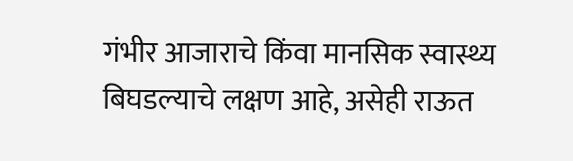गंभीर आजाराचे किंवा मानसिक स्वास्थ्य बिघडल्याचे लक्षण आहे, असेही राऊत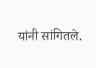यांनी सांगितले.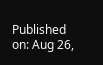Published on: Aug 26,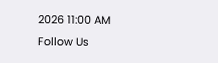2026 11:00 AM
Follow Us